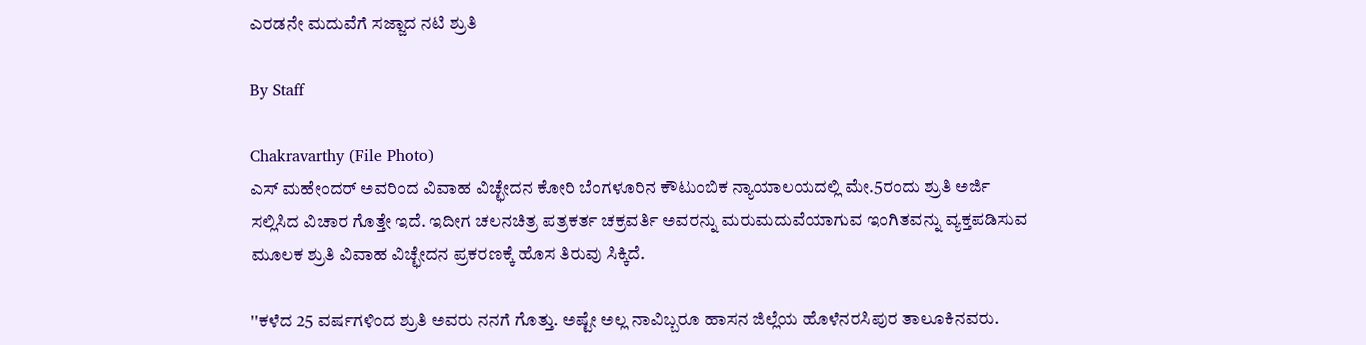ಎರಡನೇ ಮದುವೆಗೆ ಸಜ್ಜಾದ ನಟಿ ಶ್ರುತಿ

By Staff

Chakravarthy (File Photo)
ಎಸ್ ಮಹೇಂದರ್ ಅವರಿಂದ ವಿವಾಹ ವಿಚ್ಛೇದನ ಕೋರಿ ಬೆಂಗಳೂರಿನ ಕೌಟುಂಬಿಕ ನ್ಯಾಯಾಲಯದಲ್ಲಿ ಮೇ.5ರಂದು ಶ್ರುತಿ ಅರ್ಜಿ ಸಲ್ಲಿಸಿದ ವಿಚಾರ ಗೊತ್ತೇ ಇದೆ. ಇದೀಗ ಚಲನಚಿತ್ರ ಪತ್ರಕರ್ತ ಚಕ್ರವರ್ತಿ ಅವರನ್ನು ಮರುಮದುವೆಯಾಗುವ ಇಂಗಿತವನ್ನು ವ್ಯಕ್ತಪಡಿಸುವ ಮೂಲಕ ಶ್ರುತಿ ವಿವಾಹ ವಿಚ್ಛೇದನ ಪ್ರಕರಣಕ್ಕೆ ಹೊಸ ತಿರುವು ಸಿಕ್ಕಿದೆ.

''ಕಳೆದ 25 ವರ್ಷಗಳಿಂದ ಶ್ರುತಿ ಅವರು ನನಗೆ ಗೊತ್ತು. ಅಷ್ಟೇ ಅಲ್ಲ ನಾವಿಬ್ಬರೂ ಹಾಸನ ಜಿಲ್ಲೆಯ ಹೊಳೆನರಸಿಪುರ ತಾಲೂಕಿನವರು.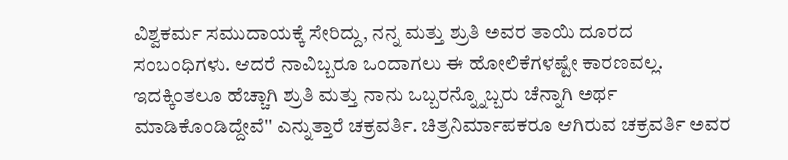ವಿಶ್ವಕರ್ಮ ಸಮುದಾಯಕ್ಕೆ ಸೇರಿದ್ದು, ನನ್ನ ಮತ್ತು ಶ್ರುತಿ ಅವರ ತಾಯಿ ದೂರದ ಸಂಬಂಧಿಗಳು. ಆದರೆ ನಾವಿಬ್ಬರೂ ಒಂದಾಗಲು ಈ ಹೋಲಿಕೆಗಳಷ್ಟೇ ಕಾರಣವಲ್ಲ. ಇದಕ್ಕಿಂತಲೂ ಹೆಚ್ಚಾಗಿ ಶ್ರುತಿ ಮತ್ತು ನಾನು ಒಬ್ಬರನ್ನ್ನೊಬ್ಬರು ಚೆನ್ನಾಗಿ ಅರ್ಥ ಮಾಡಿಕೊಂಡಿದ್ದೇವೆ'' ಎನ್ನುತ್ತಾರೆ ಚಕ್ರವರ್ತಿ. ಚಿತ್ರನಿರ್ಮಾಪಕರೂ ಆಗಿರುವ ಚಕ್ರವರ್ತಿ ಅವರ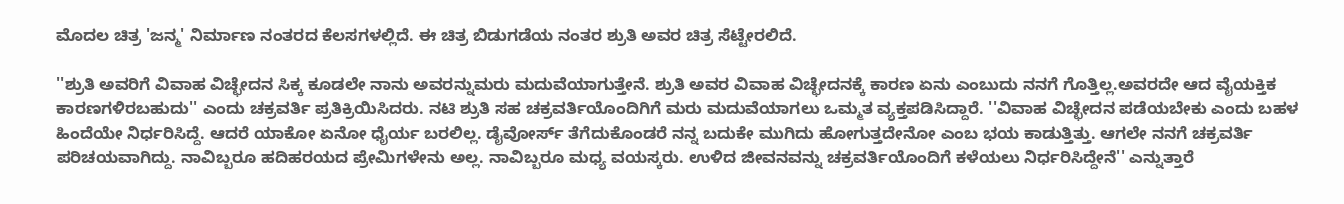ಮೊದಲ ಚಿತ್ರ 'ಜನ್ಮ' ನಿರ್ಮಾಣ ನಂತರದ ಕೆಲಸಗಳಲ್ಲಿದೆ. ಈ ಚಿತ್ರ ಬಿಡುಗಡೆಯ ನಂತರ ಶ್ರುತಿ ಅವರ ಚಿತ್ರ ಸೆಟ್ಟೇರಲಿದೆ.

''ಶ್ರುತಿ ಅವರಿಗೆ ವಿವಾಹ ವಿಚ್ಛೇದನ ಸಿಕ್ಕ ಕೂಡಲೇ ನಾನು ಅವರನ್ನುಮರು ಮದುವೆಯಾಗುತ್ತೇನೆ. ಶ್ರುತಿ ಅವರ ವಿವಾಹ ವಿಚ್ಛೇದನಕ್ಕೆ ಕಾರಣ ಏನು ಎಂಬುದು ನನಗೆ ಗೊತ್ತಿಲ್ಲ.ಅವರದೇ ಆದ ವೈಯಕ್ತಿಕ ಕಾರಣಗಳಿರಬಹುದು'' ಎಂದು ಚಕ್ರವರ್ತಿ ಪ್ರತಿಕ್ರಿಯಿಸಿದರು. ನಟಿ ಶ್ರುತಿ ಸಹ ಚಕ್ರವರ್ತಿಯೊಂದಿಗಿಗೆ ಮರು ಮದುವೆಯಾಗಲು ಒಮ್ಮತ ವ್ಯಕ್ತಪಡಿಸಿದ್ದಾರೆ. ''ವಿವಾಹ ವಿಚ್ಛೇದನ ಪಡೆಯಬೇಕು ಎಂದು ಬಹಳ ಹಿಂದೆಯೇ ನಿರ್ಧರಿಸಿದ್ದೆ. ಆದರೆ ಯಾಕೋ ಏನೋ ಧೈರ್ಯ ಬರಲಿಲ್ಲ. ಡೈವೋರ್ಸ್ ತೆಗೆದುಕೊಂಡರೆ ನನ್ನ ಬದುಕೇ ಮುಗಿದು ಹೋಗುತ್ತದೇನೋ ಎಂಬ ಭಯ ಕಾಡುತ್ತಿತ್ತು. ಆಗಲೇ ನನಗೆ ಚಕ್ರವರ್ತಿ ಪರಿಚಯವಾಗಿದ್ದು. ನಾವಿಬ್ಬರೂ ಹದಿಹರಯದ ಪ್ರೇಮಿಗಳೇನು ಅಲ್ಲ. ನಾವಿಬ್ಬರೂ ಮಧ್ಯ ವಯಸ್ಕರು. ಉಳಿದ ಜೀವನವನ್ನು ಚಕ್ರವರ್ತಿಯೊಂದಿಗೆ ಕಳೆಯಲು ನಿರ್ಧರಿಸಿದ್ದೇನೆ'' ಎನ್ನುತ್ತಾರೆ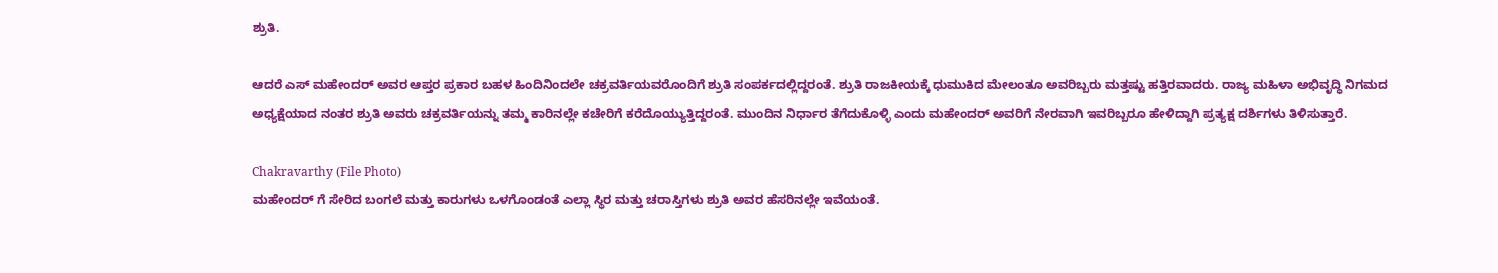ಶ್ರುತಿ.

ಆದರೆ ಎಸ್ ಮಹೇಂದರ್ ಅವರ ಆಪ್ತರ ಪ್ರಕಾರ ಬಹಳ ಹಿಂದಿನಿಂದಲೇ ಚಕ್ರವರ್ತಿಯವರೊಂದಿಗೆ ಶ್ರುತಿ ಸಂಪರ್ಕದಲ್ಲಿದ್ದರಂತೆ. ಶ್ರುತಿ ರಾಜಕೀಯಕ್ಕೆ ಧುಮುಕಿದ ಮೇಲಂತೂ ಅವರಿಬ್ಬರು ಮತ್ತಷ್ಟು ಹತ್ತಿರವಾದರು. ರಾಜ್ಯ ಮಹಿಳಾ ಅಭಿವೃದ್ಧಿ ನಿಗಮದ ಅಧ್ಯಕ್ಷೆಯಾದ ನಂತರ ಶ್ರುತಿ ಅವರು ಚಕ್ರವರ್ತಿಯನ್ನು ತಮ್ಮ ಕಾರಿನಲ್ಲೇ ಕಚೇರಿಗೆ ಕರೆದೊಯ್ಯುತ್ತಿದ್ದರಂತೆ. ಮುಂದಿನ ನಿರ್ಧಾರ ತೆಗೆದುಕೊಳ್ಳಿ ಎಂದು ಮಹೇಂದರ್ ಅವರಿಗೆ ನೇರವಾಗಿ ಇವರಿಬ್ಬರೂ ಹೇಳಿದ್ದಾಗಿ ಪ್ರತ್ಯಕ್ಷ ದರ್ಶಿಗಳು ತಿಳಿಸುತ್ತಾರೆ.

Chakravarthy (File Photo)
ಮಹೇಂದರ್ ಗೆ ಸೇರಿದ ಬಂಗಲೆ ಮತ್ತು ಕಾರುಗಳು ಒಳಗೊಂಡಂತೆ ಎಲ್ಲಾ ಸ್ಥಿರ ಮತ್ತು ಚರಾಸ್ತಿಗಳು ಶ್ರುತಿ ಅವರ ಹೆಸರಿನಲ್ಲೇ ಇವೆಯಂತೆ.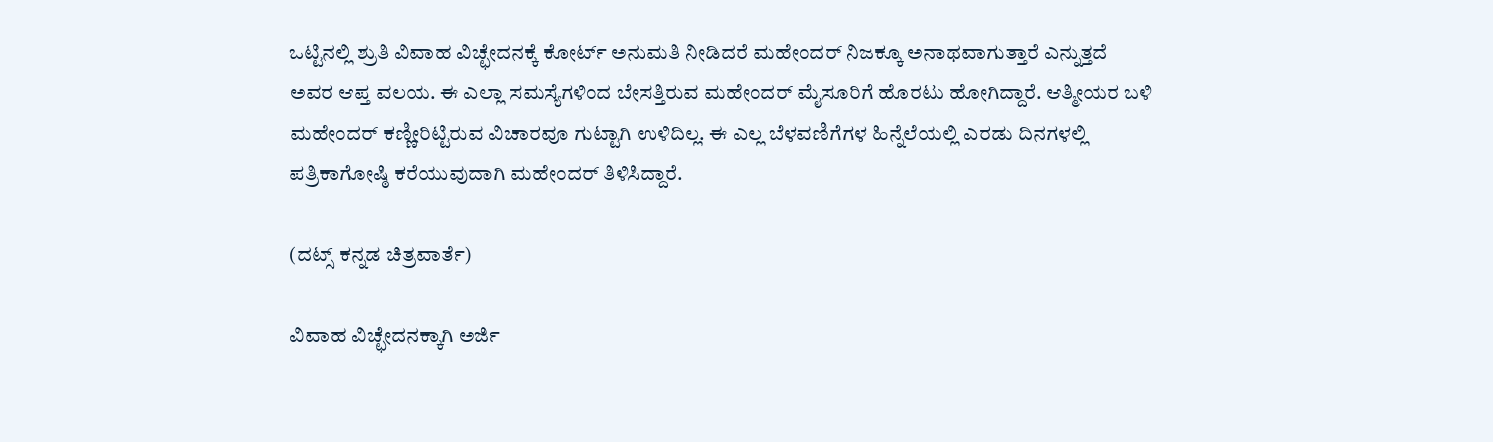ಒಟ್ಟಿನಲ್ಲಿ ಶ್ರುತಿ ವಿವಾಹ ವಿಚ್ಛೇದನಕ್ಕೆ ಕೋರ್ಟ್ ಅನುಮತಿ ನೀಡಿದರೆ ಮಹೇಂದರ್ ನಿಜಕ್ಕೂ ಅನಾಥವಾಗುತ್ತಾರೆ ಎನ್ನುತ್ತದೆ ಅವರ ಆಪ್ತ ವಲಯ. ಈ ಎಲ್ಲಾ ಸಮಸ್ಯೆಗಳಿಂದ ಬೇಸತ್ತಿರುವ ಮಹೇಂದರ್ ಮೈಸೂರಿಗೆ ಹೊರಟು ಹೋಗಿದ್ದಾರೆ. ಆತ್ಮೀಯರ ಬಳಿ ಮಹೇಂದರ್ ಕಣ್ಣೀರಿಟ್ಟಿರುವ ವಿಚಾರವೂ ಗುಟ್ಟಾಗಿ ಉಳಿದಿಲ್ಲ. ಈ ಎಲ್ಲ ಬೆಳವಣಿಗೆಗಳ ಹಿನ್ನೆಲೆಯಲ್ಲಿ ಎರಡು ದಿನಗಳಲ್ಲಿ ಪತ್ರಿಕಾಗೋಷ್ಠಿ ಕರೆಯುವುದಾಗಿ ಮಹೇಂದರ್ ತಿಳಿಸಿದ್ದಾರೆ.

(ದಟ್ಸ್ ಕನ್ನಡ ಚಿತ್ರವಾರ್ತೆ)

ವಿವಾಹ ವಿಚ್ಛೇದನಕ್ಕಾಗಿ ಅರ್ಜಿ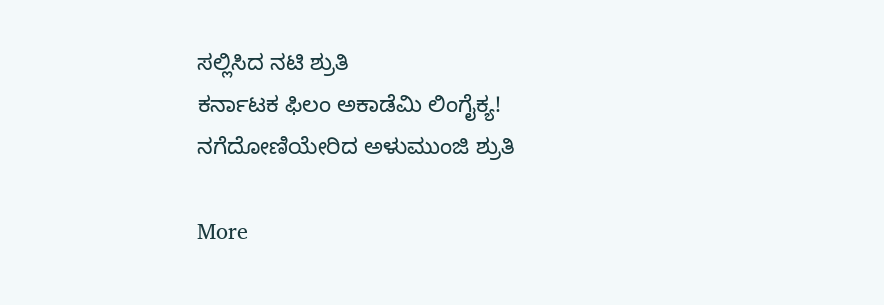ಸಲ್ಲಿಸಿದ ನಟಿ ಶ್ರುತಿ
ಕರ್ನಾಟಕ ಫಿಲಂ ಅಕಾಡೆಮಿ ಲಿಂಗೈಕ್ಯ!
ನಗೆದೋಣಿಯೇರಿದ ಅಳುಮುಂಜಿ ಶ್ರುತಿ

More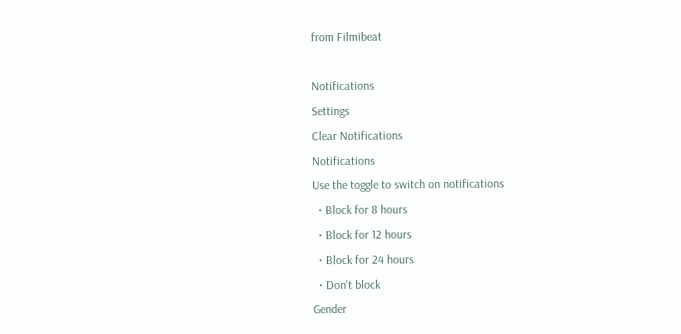from Filmibeat

Notifications
Settings
Clear Notifications
Notifications
Use the toggle to switch on notifications
  • Block for 8 hours
  • Block for 12 hours
  • Block for 24 hours
  • Don't block
Gender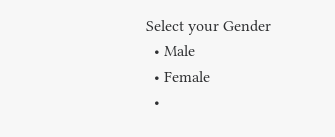Select your Gender
  • Male
  • Female
  •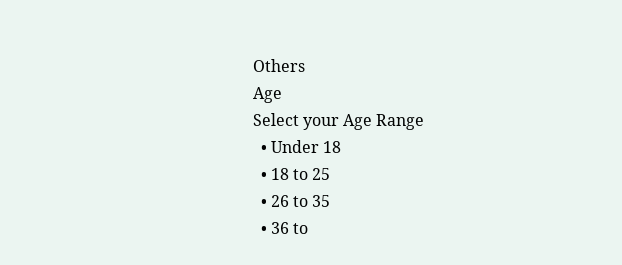Others
Age
Select your Age Range
  • Under 18
  • 18 to 25
  • 26 to 35
  • 36 to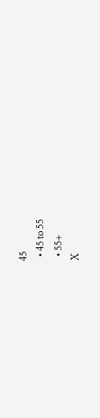45
  • 45 to 55
  • 55+
X